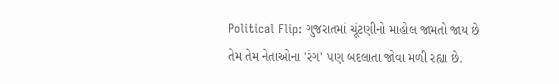Political Flip: ગુજરાતમાં ચૂંટણીનો માહોલ જામતો જાય છે તેમ તેમ નેતાઓના 'રંગ' પણ બદલાતા જોવા મળી રહ્યા છે.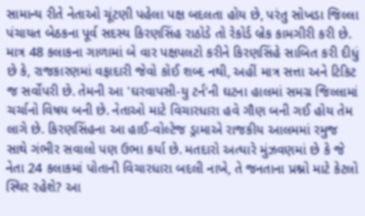સામાન્ય રીતે નેતાઓ ચૂંટણી પહેલા પક્ષ બદલતા હોય છે, પરંતુ સોખડા જિલ્લા પંચાયત બેઠકના પૂર્વ સદસ્ય કિરણસિંહ રાઠોડે તો રેકોર્ડ બ્રેક કામગીરી કરી છે. માત્ર 48 કલાકના ગાળામાં બે વાર પક્ષપલટો કરીને કિરણસિંહે સાબિત કરી દીધું છે કે, રાજકારણમાં વફાદારી જેવો કોઈ શબ્દ નથી, અહીં માત્ર સત્તા અને ટિકિટ જ સર્વોપરી છે. તેમની આ 'ઘરવાપસી-યુ ટર્ન'ની ઘટના હાલમાં સમગ્ર જિલ્લામાં ચર્ચાનો વિષય બની છે. નેતાઓ માટે વિચારધારા હવે ગૌણ બની ગઈ હોય તેમ લાગે છે. કિરણસિંહના આ હાઈ-વોલ્ટેજ ડ્રામાએ રાજકીય આલમમાં રમુજ સાથે ગંભીર સવાલો પણ ઉભા કર્યા છે. મતદારો અત્યારે મુંઝવણમાં છે કે જે નેતા 24 કલાકમાં પોતાની વિચારધારા બદલી નાખે, તે જનતાના પ્રશ્નો માટે કેટલો સ્થિર રહેશે? આ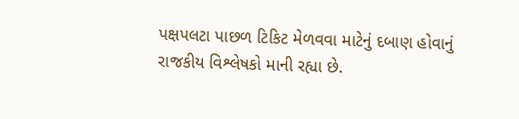પક્ષપલટા પાછળ ટિકિટ મેળવવા માટેનું દબાણ હોવાનું રાજકીય વિશ્લેષકો માની રહ્યા છે.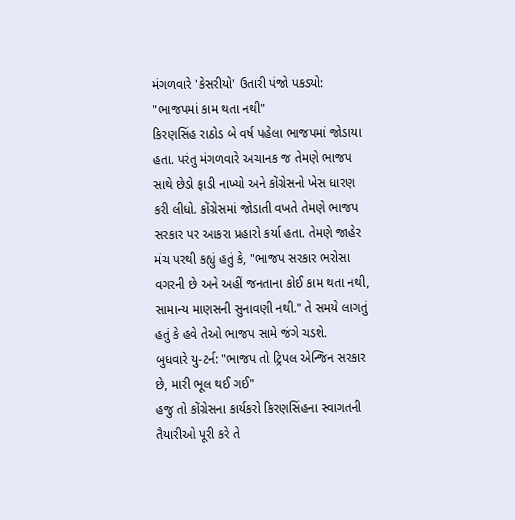મંગળવારે 'કેસરીયો' ઉતારી પંજો પકડ્યો: "ભાજપમાં કામ થતા નથી"
કિરણસિંહ રાઠોડ બે વર્ષ પહેલા ભાજપમાં જોડાયા હતા. પરંતુ મંગળવારે અચાનક જ તેમણે ભાજપ સાથે છેડો ફાડી નાખ્યો અને કોંગ્રેસનો ખેસ ધારણ કરી લીધો. કોંગ્રેસમાં જોડાતી વખતે તેમણે ભાજપ સરકાર પર આકરા પ્રહારો કર્યા હતા. તેમણે જાહેર મંચ પરથી કહ્યું હતું કે, "ભાજપ સરકાર ભરોસા વગરની છે અને અહીં જનતાના કોઈ કામ થતા નથી, સામાન્ય માણસની સુનાવણી નથી." તે સમયે લાગતું હતું કે હવે તેઓ ભાજપ સામે જંગે ચડશે.
બુધવારે યુ-ટર્ન: "ભાજપ તો ટ્રિપલ એન્જિન સરકાર છે, મારી ભૂલ થઈ ગઈ"
હજુ તો કોંગ્રેસના કાર્યકરો કિરણસિંહના સ્વાગતની તૈયારીઓ પૂરી કરે તે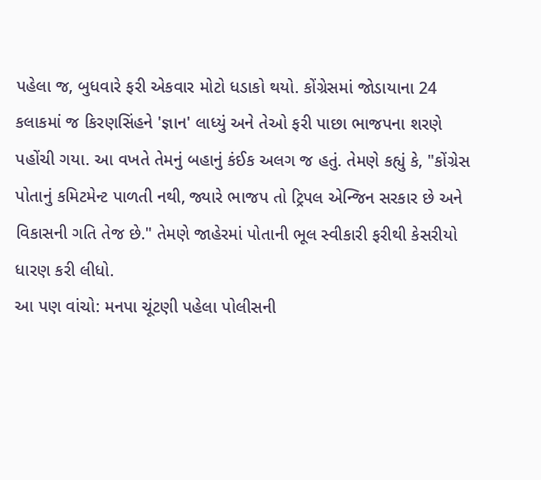પહેલા જ, બુધવારે ફરી એકવાર મોટો ધડાકો થયો. કોંગ્રેસમાં જોડાયાના 24 કલાકમાં જ કિરણસિંહને 'જ્ઞાન' લાધ્યું અને તેઓ ફરી પાછા ભાજપના શરણે પહોંચી ગયા. આ વખતે તેમનું બહાનું કંઈક અલગ જ હતું. તેમણે કહ્યું કે, "કોંગ્રેસ પોતાનું કમિટમેન્ટ પાળતી નથી, જ્યારે ભાજપ તો ટ્રિપલ એન્જિન સરકાર છે અને વિકાસની ગતિ તેજ છે." તેમણે જાહેરમાં પોતાની ભૂલ સ્વીકારી ફરીથી કેસરીયો ધારણ કરી લીધો.
આ પણ વાંચો: મનપા ચૂંટણી પહેલા પોલીસની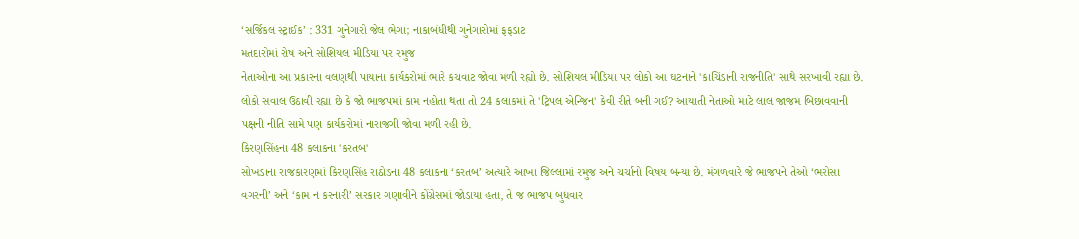‘સર્જિકલ સ્ટ્રાઈક’ : 331 ગુનેગારો જેલ ભેગા; નાકાબંધીથી ગુનેગારોમાં ફફડાટ
મતદારોમાં રોષ અને સોશિયલ મીડિયા પર રમુજ
નેતાઓના આ પ્રકારના વલણથી પાયાના કાર્યકરોમાં ભારે કચવાટ જોવા મળી રહ્યો છે. સોશિયલ મીડિયા પર લોકો આ ઘટનાને 'કાચિંડાની રાજનીતિ' સાથે સરખાવી રહ્યા છે. લોકો સવાલ ઉઠાવી રહ્યા છે કે જો ભાજપમાં કામ નહોતા થતા તો 24 કલાકમાં તે 'ટ્રિપલ એન્જિન' કેવી રીતે બની ગઈ? આયાતી નેતાઓ માટે લાલ જાજમ બિછાવવાની પક્ષની નીતિ સામે પણ કાર્યકરોમાં નારાજગી જોવા મળી રહી છે.
કિરણસિંહના 48 કલાકના 'કરતબ'
સોખડાના રાજકારણમાં કિરણસિંહ રાઠોડના 48 કલાકના ‘કરતબ’ અત્યારે આખા જિલ્લામાં રમુજ અને ચર્ચાનો વિષય બન્યા છે. મંગળવારે જે ભાજપને તેઓ ‘ભરોસા વગરની’ અને ‘કામ ન કરનારી’ સરકાર ગણાવીને કોંગ્રેસમાં જોડાયા હતા, તે જ ભાજપ બુધવાર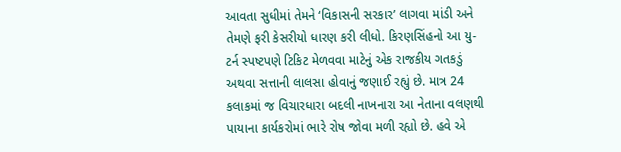આવતા સુધીમાં તેમને ‘વિકાસની સરકાર’ લાગવા માંડી અને તેમણે ફરી કેસરીયો ધારણ કરી લીધો. કિરણસિંહનો આ યુ-ટર્ન સ્પષ્ટપણે ટિકિટ મેળવવા માટેનું એક રાજકીય ગતકડું અથવા સત્તાની લાલસા હોવાનું જણાઈ રહ્યું છે. માત્ર 24 કલાકમાં જ વિચારધારા બદલી નાખનારા આ નેતાના વલણથી પાયાના કાર્યકરોમાં ભારે રોષ જોવા મળી રહ્યો છે. હવે એ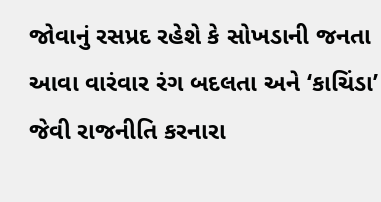જોવાનું રસપ્રદ રહેશે કે સોખડાની જનતા આવા વારંવાર રંગ બદલતા અને ‘કાચિંડા’ જેવી રાજનીતિ કરનારા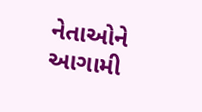નેતાઓને આગામી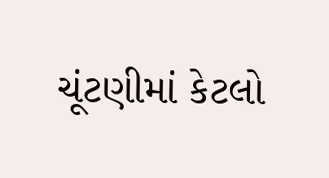ચૂંટણીમાં કેટલો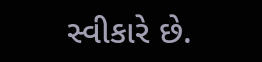સ્વીકારે છે.